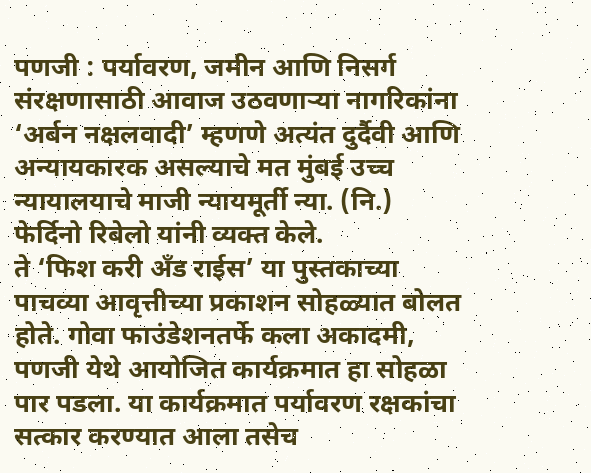पणजी : पर्यावरण, जमीन आणि निसर्ग संरक्षणासाठी आवाज उठवणाऱ्या नागरिकांना ‘अर्बन नक्षलवादी’ म्हणणे अत्यंत दुर्दैवी आणि अन्यायकारक असल्याचे मत मुंबई उच्च न्यायालयाचे माजी न्यायमूर्ती न्या. (नि.) फेर्दिनो रिबेलो यांनी व्यक्त केले.
ते ‘फिश करी अँड राईस’ या पुस्तकाच्या पाचव्या आवृत्तीच्या प्रकाशन सोहळ्यात बोलत होते. गोवा फाउंडेशनतर्फे कला अकादमी, पणजी येथे आयोजित कार्यक्रमात हा सोहळा पार पडला. या कार्यक्रमात पर्यावरण रक्षकांचा सत्कार करण्यात आला तसेच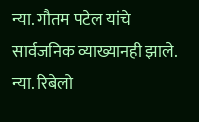न्या. गौतम पटेल यांचे सार्वजनिक व्याख्यानही झाले.
न्या. रिबेलो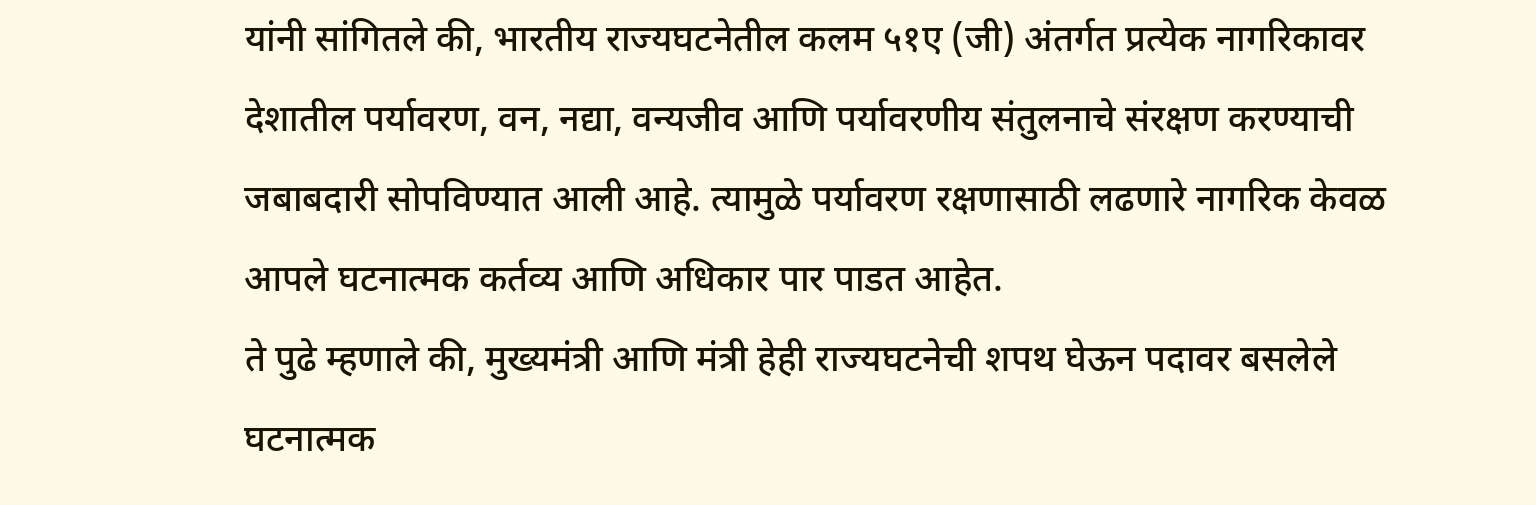यांनी सांगितले की, भारतीय राज्यघटनेतील कलम ५१ए (जी) अंतर्गत प्रत्येक नागरिकावर देशातील पर्यावरण, वन, नद्या, वन्यजीव आणि पर्यावरणीय संतुलनाचे संरक्षण करण्याची जबाबदारी सोपविण्यात आली आहे. त्यामुळे पर्यावरण रक्षणासाठी लढणारे नागरिक केवळ आपले घटनात्मक कर्तव्य आणि अधिकार पार पाडत आहेत.
ते पुढे म्हणाले की, मुख्यमंत्री आणि मंत्री हेही राज्यघटनेची शपथ घेऊन पदावर बसलेले घटनात्मक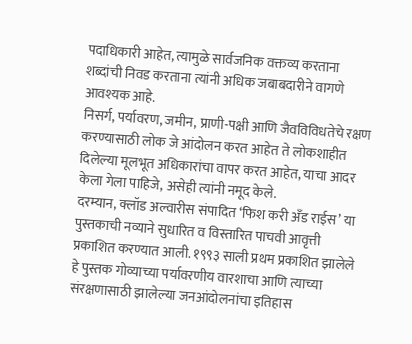पदाधिकारी आहेत, त्यामुळे सार्वजनिक वक्तव्य करताना शब्दांची निवड करताना त्यांनी अधिक जबाबदारीने वागणे आवश्यक आहे.
निसर्ग, पर्यावरण, जमीन, प्राणी-पक्षी आणि जैवविविधतेचे रक्षण करण्यासाठी लोक जे आंदोलन करत आहेत ते लोकशाहीत दिलेल्या मूलभूत अधिकारांचा वापर करत आहेत, याचा आदर केला गेला पाहिजे, असेही त्यांनी नमूद केले.
दरम्यान, क्लॉड अल्वारीस संपादित ‘फिश करी अँड राईस’ या पुस्तकाची नव्याने सुधारित व विस्तारित पाचवी आवृत्ती प्रकाशित करण्यात आली. १९९३ साली प्रथम प्रकाशित झालेले हे पुस्तक गोव्याच्या पर्यावरणीय वारशाचा आणि त्याच्या संरक्षणासाठी झालेल्या जनआंदोलनांचा इतिहास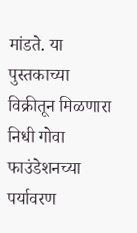मांडते. या पुस्तकाच्या विक्रीतून मिळणारा निधी गोवा फाउंडेशनच्या पर्यावरण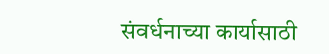संवर्धनाच्या कार्यासाठी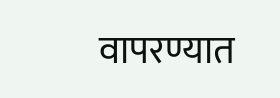वापरण्यात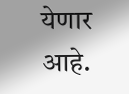येणार आहे.